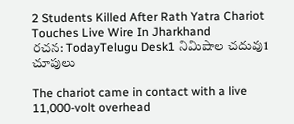2 Students Killed After Rath Yatra Chariot Touches Live Wire In Jharkhand
రచన: TodayTelugu Desk1 నిమిషాల చదువు1 చూపులు

The chariot came in contact with a live 11,000-volt overhead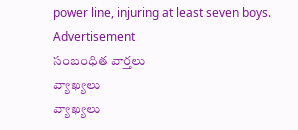power line, injuring at least seven boys.
Advertisement
సంబంధిత వార్తలు
వ్యాఖ్యలు
వ్యాఖ్యలు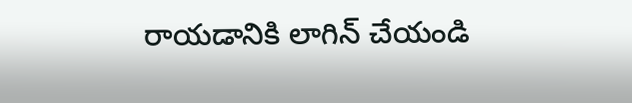రాయడానికి లాగిన్ చేయండి